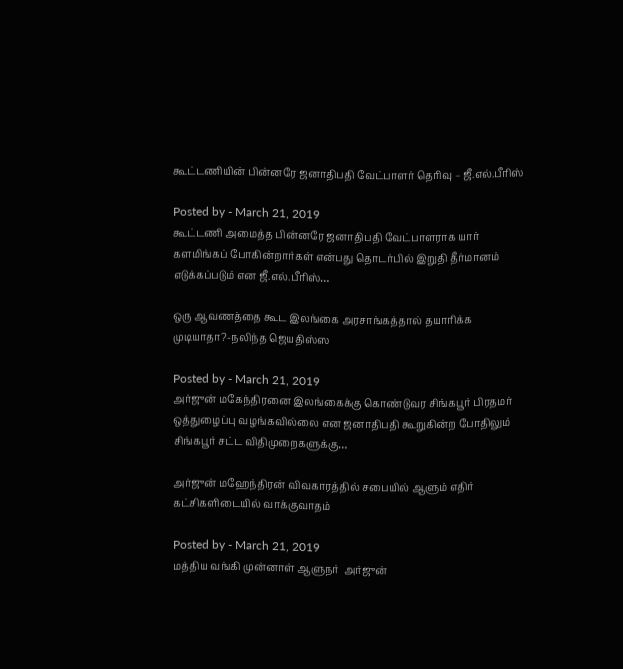கூட்டணியின் பின்னரே ஜனாதிபதி வேட்பாளர் தெரிவு – ஜீ.எல்.பீரிஸ்

Posted by - March 21, 2019
கூட்டணி அமைத்த பின்னரே ஜனாதிபதி வேட்பாளராக யார் களமிங்கப் போகின்றார்கள் என்பது தொடர்பில் இறுதி தீர்மானம் எடுக்கப்படும் என ஜீ.எல்.பீரிஸ்…

ஒரு ஆவணத்தை கூட இலங்கை அரசாங்கத்தால் தயாரிக்க முடியாதா?-நலிந்த ஜெயதிஸ்ஸ

Posted by - March 21, 2019
அர்ஜுன் மகேந்திரனை இலங்கைக்கு கொண்டுவர சிங்கபூர் பிரதமர் ஒத்துழைப்பு வழங்கவில்லை என ஜனாதிபதி கூறுகின்ற போதிலும் சிங்கபூர் சட்ட விதிமுறைகளுக்கு…

அர்ஜுன் மஹேந்திரன் விவகாரத்தில் சபையில் ஆளும் எதிர் கட்சிகளிடையில் வாக்குவாதம்

Posted by - March 21, 2019
மத்திய வங்கி முன்னாள் ஆளுநர்  அர்ஜுன்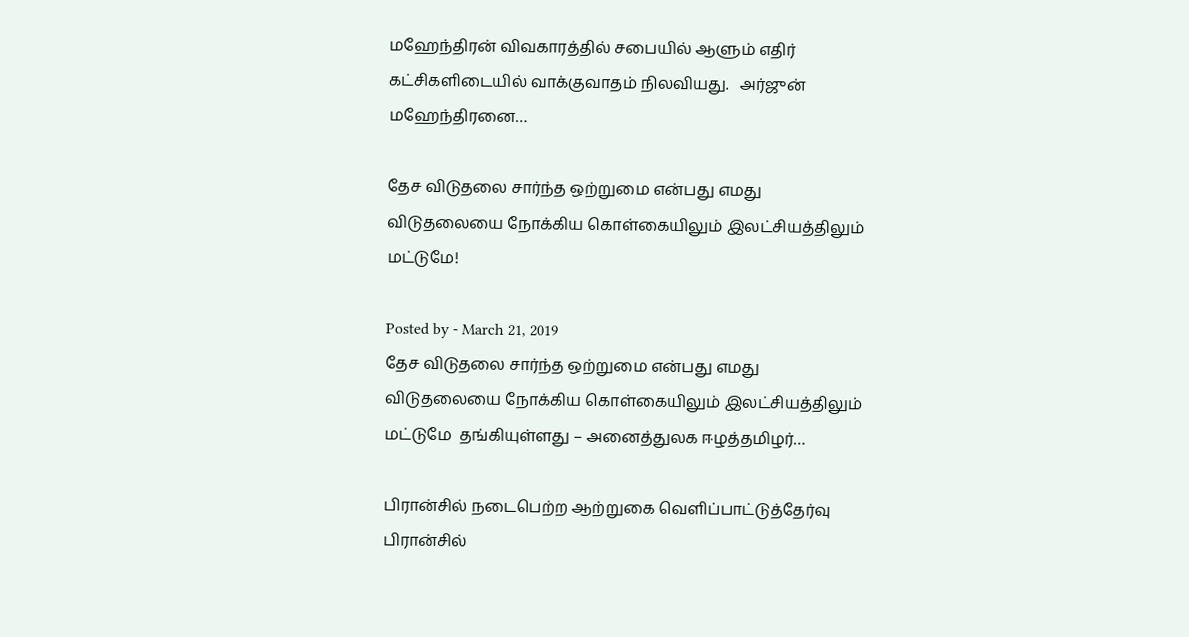மஹேந்திரன் விவகாரத்தில் சபையில் ஆளும் எதிர் கட்சிகளிடையில் வாக்குவாதம் நிலவியது.   அர்ஜுன் மஹேந்திரனை…

தேச விடுதலை சார்ந்த ஒற்றுமை என்பது எமது விடுதலையை நோக்கிய கொள்கையிலும் இலட்சியத்திலும் மட்டுமே!

Posted by - March 21, 2019
தேச விடுதலை சார்ந்த ஒற்றுமை என்பது எமது விடுதலையை நோக்கிய கொள்கையிலும் இலட்சியத்திலும் மட்டுமே  தங்கியுள்ளது – அனைத்துலக ஈழத்தமிழர்…

பிரான்சில் நடைபெற்ற ஆற்றுகை வெளிப்பாட்டுத்தேர்வு பிரான்சில்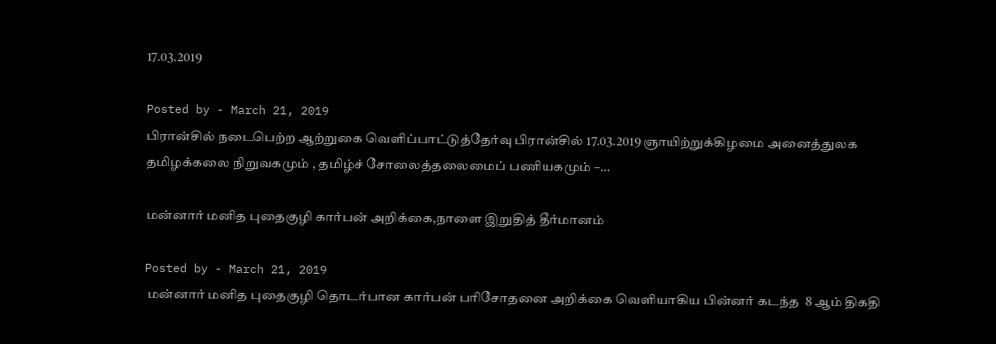17.03.2019

Posted by - March 21, 2019
பிரான்சில் நடைபெற்ற ஆற்றுகை வெளிப்பாட்டுத்தேர்வு பிரான்சில் 17.03.2019 ஞாயிற்றுக்கிழமை அனைத்துலக தமிழக்கலை நிறுவகமும் , தமிழ்ச் சோலைத்தலைமைப் பணியகமும் –…

மன்னார் மனித புதைகுழி கார்பன் அறிக்கை,நாளை இறுதித் தீர்மானம்

Posted by - March 21, 2019
 மன்னார் மனித புதைகுழி தொடர்பான கார்பன் பரிசோதனை அறிக்கை வெளியாகிய பின்னர் கடந்த  8 ஆம் திகதி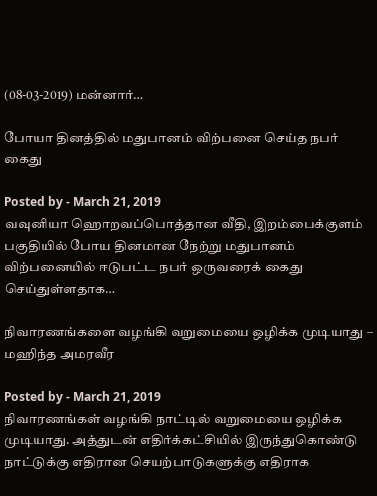(08-03-2019) மன்னார்…

போயா தினத்தில் மதுபானம் விற்பனை செய்த நபர் கைது

Posted by - March 21, 2019
வவுனியா ஹொறவப்பொத்தான வீதி, இறம்பைக்குளம் பகுதியில் போய தினமான நேற்று மதுபானம் விற்பனையில் ஈடுபட்ட நபர் ஒருவரைக் கைது செய்துள்ளதாக…

நிவாரணங்களை வழங்கி வறுமையை ஒழிக்க முடியாது – மஹிந்த அமரவீர

Posted by - March 21, 2019
நிவாரணங்கள் வழங்கி நாட்டில் வறுமையை ஒழிக்க முடியாது. அத்துடன் எதிர்க்கட்சியில் இருந்துகொண்டு நாட்டுக்கு எதிரான செயற்பாடுகளுக்கு எதிராக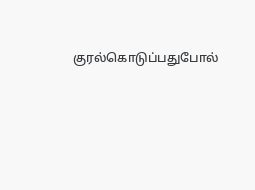குரல்கொடுப்பதுபோல்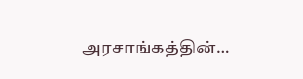அரசாங்கத்தின்…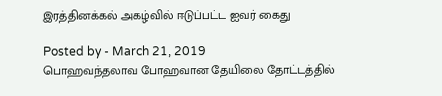இரத்தினக்கல் அகழ்வில் ஈடுப்பட்ட ஐவர் கைது

Posted by - March 21, 2019
பொஹவந்தலாவ போஹவான தேயிலை தோட்டத்தில்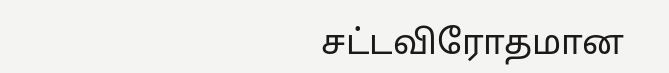சட்டவிரோதமான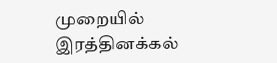முறையில் இரத்தினக்கல்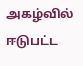அகழ்வில் ஈடுபட்ட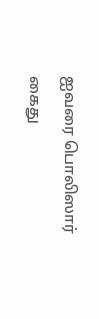ஐவரை பொலிஸார் கைது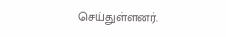செய்துள்ளனர்.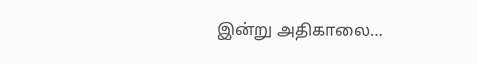இன்று அதிகாலை…